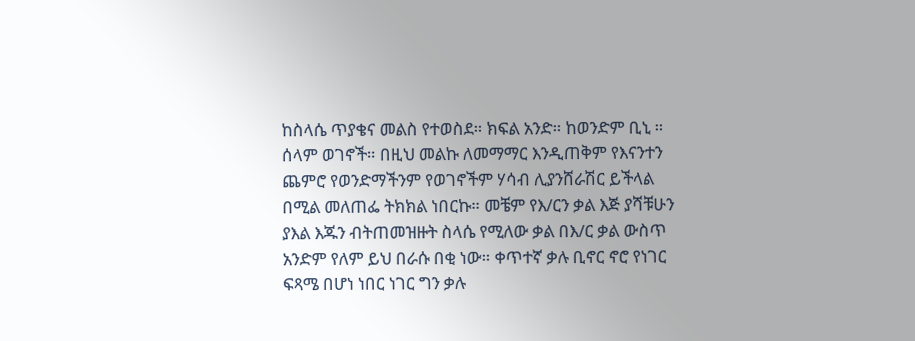ከስላሴ ጥያቄና መልስ የተወስደ። ክፍል አንድ። ከወንድም ቢኒ ። ሰላም ወገኖች። በዚህ መልኩ ለመማማር እንዲጠቅም የእናንተን ጨምሮ የወንድማችንም የወገኖችም ሃሳብ ሊያንሸራሽር ይችላል በሚል መለጠፌ ትክክል ነበርኩ። መቼም የእ/ርን ቃል እጅ ያሻቹሁን ያእል እጁን ብትጠመዝዙት ስላሴ የሚለው ቃል በእ/ር ቃል ውስጥ አንድም የለም ይህ በራሱ በቂ ነው። ቀጥተኛ ቃሉ ቢኖር ኖሮ የነገር ፍጻሜ በሆነ ነበር ነገር ግን ቃሉ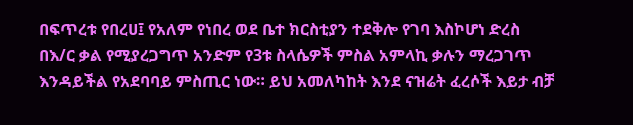በፍጥረቱ የበረሀ፤ የአለም የነበረ ወደ ቤተ ክርስቲያን ተደቅሎ የገባ እስኮሆነ ድረስ በእ/ር ቃል የሚያረጋግጥ አንድም የ3ቱ ስላሴዎች ምስል አምላኪ ቃሉን ማረጋገጥ እንዳይችል የአደባባይ ምስጢር ነው። ይህ አመለካከት እንደ ናዝሬት ፈረሶች እይታ ብቻ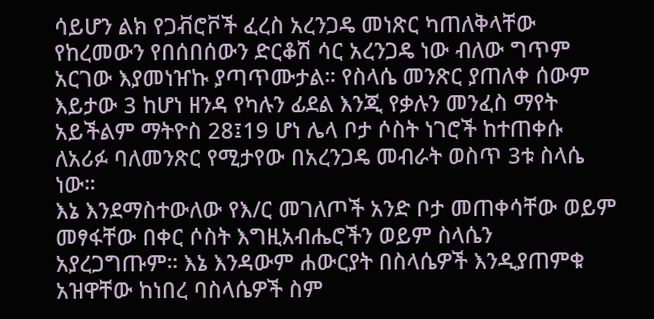ሳይሆን ልክ የጋቭሮቮች ፈረስ አረንጋዴ መነጽር ካጠለቅላቸው የከረመውን የበሰበሰውን ድርቆሽ ሳር አረንጋዴ ነው ብለው ግጥም አርገው እያመነዠኩ ያጣጥሙታል። የስላሴ መንጽር ያጠለቀ ሰውም እይታው 3 ከሆነ ዘንዳ የካሉን ፊደል እንጂ የቃሉን መንፈስ ማየት አይችልም ማትዮስ 28፤19 ሆነ ሌላ ቦታ ሶስት ነገሮች ከተጠቀሱ ለአሪፉ ባለመንጽር የሚታየው በአረንጋዴ መብራት ወስጥ 3ቱ ስላሴ ነው።
እኔ እንደማስተውለው የእ/ር መገለጦች አንድ ቦታ መጠቀሳቸው ወይም መፃፋቸው በቀር ሶስት እግዚአብሔሮችን ወይም ስላሴን አያረጋግጡም። እኔ እንዳውም ሐውርያት በስላሴዎች እንዲያጠምቁ አዝዋቸው ከነበረ ባስላሴዎች ስም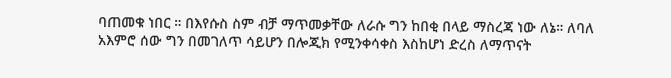ባጠመቁ ነበር ። በእየሱስ ስም ብቻ ማጥመቃቸው ለራሱ ግን ከበቂ በላይ ማስረጃ ነው ለኔ። ለባለ አእምሮ ሰው ግን በመገለጥ ሳይሆን በሎጂክ የሚንቀሳቀስ እስከሆነ ድረስ ለማጥናት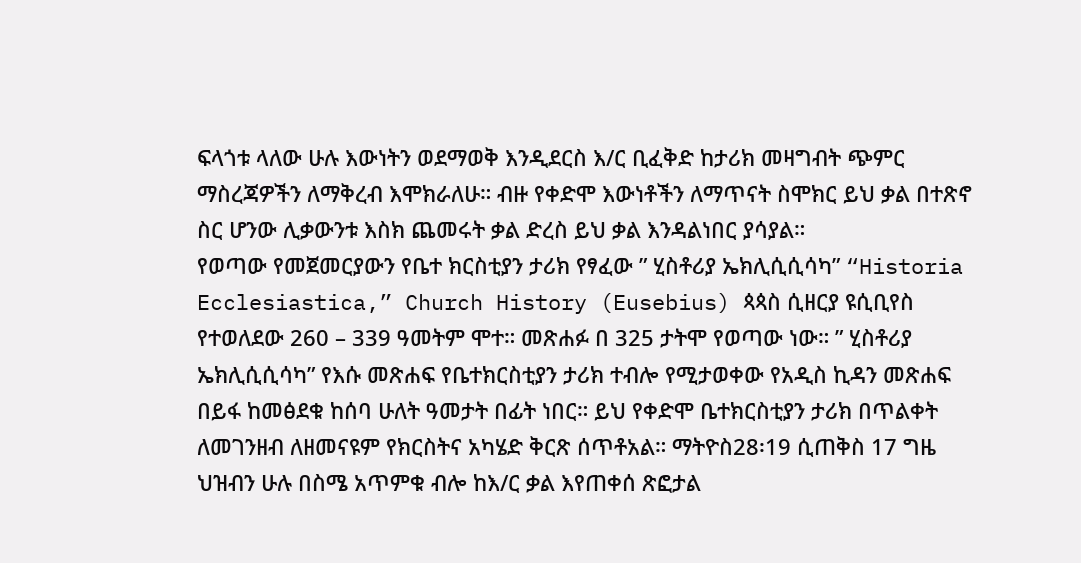ፍላጎቱ ላለው ሁሉ እውነትን ወደማወቅ እንዲደርስ እ/ር ቢፈቅድ ከታሪክ መዛግብት ጭምር ማስረጃዎችን ለማቅረብ እሞክራለሁ። ብዙ የቀድሞ እውነቶችን ለማጥናት ስሞክር ይህ ቃል በተጽኖ ስር ሆንው ሊቃውንቱ እስክ ጨመሩት ቃል ድረስ ይህ ቃል እንዳልነበር ያሳያል።
የወጣው የመጀመርያውን የቤተ ክርስቲያን ታሪክ የፃፈው ” ሂስቶሪያ ኤክሊሲሲሳካ” “Historia Ecclesiastica,” Church History (Eusebius) ጳጳስ ሲዘርያ ዩሲቢየስ የተወለደው 260 – 339 ዓመትም ሞተ። መጽሐፉ በ 325 ታትሞ የወጣው ነው። ” ሂስቶሪያ ኤክሊሲሲሳካ” የእሱ መጽሐፍ የቤተክርስቲያን ታሪክ ተብሎ የሚታወቀው የአዲስ ኪዳን መጽሐፍ በይፋ ከመፅደቁ ከሰባ ሁለት ዓመታት በፊት ነበር። ይህ የቀድሞ ቤተክርስቲያን ታሪክ በጥልቀት ለመገንዘብ ለዘመናዩም የክርስትና አካሄድ ቅርጽ ሰጥቶአል። ማትዮስ28፡19 ሲጠቅስ 17 ግዜ ህዝብን ሁሉ በስሜ አጥምቁ ብሎ ከእ/ር ቃል እየጠቀሰ ጽፎታል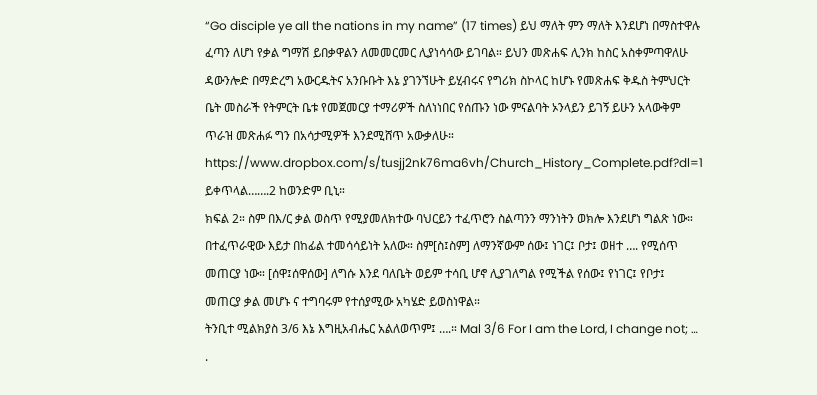“Go disciple ye all the nations in my name” (17 times) ይህ ማለት ምን ማለት እንደሆነ በማስተዋሉ ፈጣን ለሆነ የቃል ግማሽ ይበቃዋልን ለመመርመር ሊያነሳሳው ይገባል። ይህን መጽሐፍ ሊንክ ከስር አስቀምጣዋለሁ ዳውንሎድ በማድረግ አውርዱትና አንቡቡት እኔ ያገንኘሁት ይሂብሩና የግሪክ ስኮላር ከሆኑ የመጽሐፍ ቅዱስ ትምህርት ቤት መስራች የትምርት ቤቱ የመጀመርያ ተማሪዎች ስለነነበር የሰጡን ነው ምናልባት ኦንላይን ይገኝ ይሁን አላውቅም ጥራዝ መጽሐፉ ግን በአሳታሚዎች እንደሚሸጥ አውቃለሁ።
https://www.dropbox.com/s/tusjj2nk76ma6vh/Church_History_Complete.pdf?dl=1
ይቀጥላል…….2 ከወንድም ቢኒ።
ክፍል 2። ስም በእ/ር ቃል ወስጥ የሚያመለክተው ባህርይን ተፈጥሮን ስልጣንን ማንነትን ወክሎ እንደሆነ ግልጽ ነው። በተፈጥራዊው እይታ በከፊል ተመሳሳይነት አለው። ስም[ስ፤ስም] ለማንኛውም ሰው፤ ነገር፤ ቦታ፤ ወዘተ …. የሚሰጥ መጠርያ ነው። [ሰዋ፤ሰዋሰው] ለግሱ እንደ ባለቤት ወይም ተሳቢ ሆኖ ሊያገለግል የሚችል የሰው፤ የነገር፤ የቦታ፤ መጠርያ ቃል መሆኑ ና ተግባሩም የተሰያሚው አካሄድ ይወስነዋል።
ትንቢተ ሚልክያስ 3/6 እኔ እግዚአብሔር አልለወጥም፤ ….። Mal 3/6 For I am the Lord, I change not; … .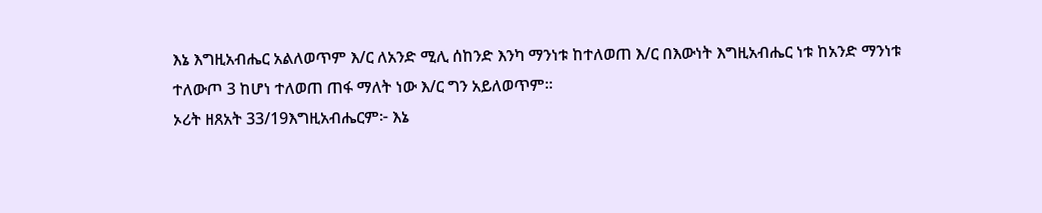እኔ እግዚአብሔር አልለወጥም እ/ር ለአንድ ሚሊ ሰከንድ እንካ ማንነቱ ከተለወጠ እ/ር በእውነት እግዚአብሔር ነቱ ከአንድ ማንነቱ ተለውጦ 3 ከሆነ ተለወጠ ጠፋ ማለት ነው እ/ር ግን አይለወጥም።
ኦሪት ዘጸአት 33/19እግዚአብሔርም፦ እኔ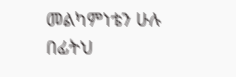መልካምነቴን ሁሉ በፊትህ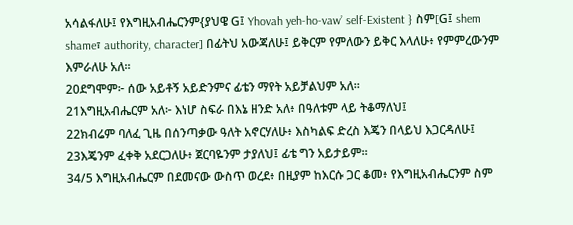አሳልፋለሁ፤ የእግዚአብሔርንም{ያህዌ G፤ Yhovah yeh-ho-vaw’ self-Existent } ስም[G፤ shem shame፣ authority, character] በፊትህ አውጃለሁ፤ ይቅርም የምለውን ይቅር እላለሁ፥ የምምረውንም እምራለሁ አለ።
20ደግሞም፦ ሰው አይቶኝ አይድንምና ፊቴን ማየት አይቻልህም አለ።
21እግዚአብሔርም አለ፦ እነሆ ስፍራ በእኔ ዘንድ አለ፥ በዓለቱም ላይ ትቆማለህ፤
22ክብሬም ባለፈ ጊዜ በሰንጣቃው ዓለት አኖርሃለሁ፥ እስካልፍ ድረስ እጄን በላይህ እጋርዳለሁ፤
23እጄንም ፈቀቅ አደርጋለሁ፥ ጀርባዬንም ታያለህ፤ ፊቴ ግን አይታይም።
34/5 እግዚአብሔርም በደመናው ውስጥ ወረደ፥ በዚያም ከእርሱ ጋር ቆመ፥ የእግዚአብሔርንም ስም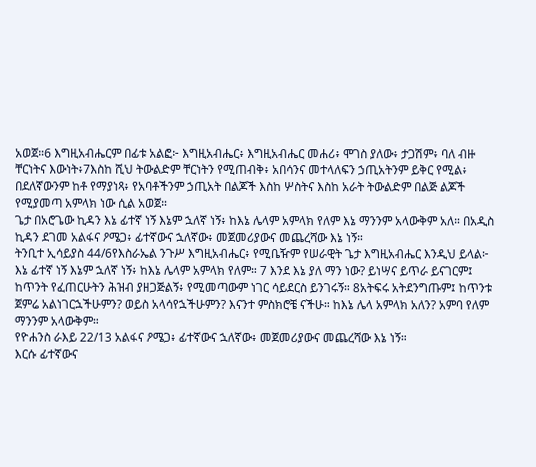አወጀ።6 እግዚአብሔርም በፊቱ አልፎ፦ እግዚአብሔር፥ እግዚአብሔር መሐሪ፥ ሞገስ ያለው፥ ታጋሽም፥ ባለ ብዙ ቸርነትና እውነት፥7እስከ ሺህ ትውልድም ቸርነትን የሚጠብቅ፥ አበሳንና መተላለፍን ኃጢአትንም ይቅር የሚል፥ በደለኛውንም ከቶ የማያነጻ፥ የአባቶችንም ኃጢአት በልጆች እስከ ሦስትና እስከ አራት ትውልድም በልጅ ልጆች የሚያመጣ አምላክ ነው ሲል አወጀ።
ጌታ በአሮጌው ኪዳን እኔ ፊተኛ ነኝ እኔም ኋለኛ ነኝ፥ ከእኔ ሌላም አምላክ የለም እኔ ማንንም አላውቅም አለ። በአዲስ ኪዳን ደገመ አልፋና ዖሜጋ፥ ፊተኛውና ኋለኛው፥ መጀመሪያውና መጨረሻው እኔ ነኝ።
ትንቢተ ኢሳይያስ 44/6የእስራኤል ንጉሥ እግዚአብሔር፥ የሚቤዥም የሠራዊት ጌታ እግዚአብሔር እንዲህ ይላል፦ እኔ ፊተኛ ነኝ እኔም ኋለኛ ነኝ፥ ከእኔ ሌላም አምላክ የለም። 7 እንደ እኔ ያለ ማን ነው? ይነሣና ይጥራ ይናገርም፤ ከጥንት የፈጠርሁትን ሕዝብ ያዘጋጅልኝ፥ የሚመጣውም ነገር ሳይደርስ ይንገሩኝ። 8አትፍሩ አትደንግጡም፤ ከጥንቱ ጀምሬ አልነገርኋችሁምን? ወይስ አላሳየኋችሁምን? እናንተ ምስክሮቼ ናችሁ። ከእኔ ሌላ አምላክ አለን? አምባ የለም ማንንም አላውቅም።
የዮሐንስ ራእይ 22/13 አልፋና ዖሜጋ፥ ፊተኛውና ኋለኛው፥ መጀመሪያውና መጨረሻው እኔ ነኝ።
እርሱ ፊተኛውና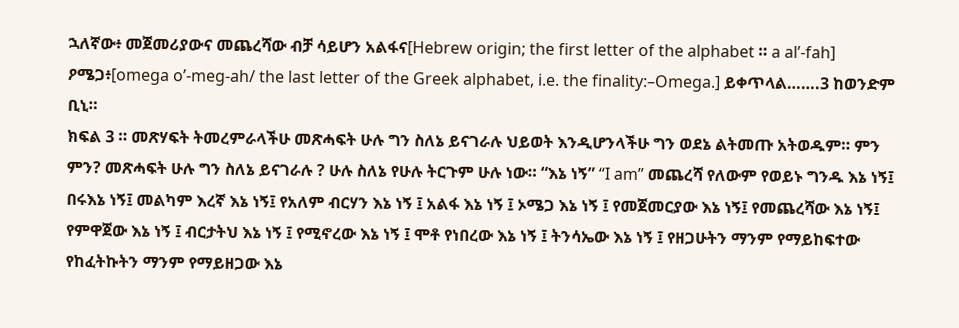ኋለኛው፥ መጀመሪያውና መጨረሻው ብቻ ሳይሆን አልፋና[Hebrew origin; the first letter of the alphabet ። a al’-fah] ዖሜጋ፥[omega o’-meg-ah/ the last letter of the Greek alphabet, i.e. the finality:–Omega.] ይቀጥላል…….3 ከወንድም ቢኒ።
ክፍል 3 ። መጽሃፍት ትመረምራላችሁ መጽሓፍት ሁሉ ግን ስለኔ ይናገራሉ ህይወት እንዲሆንላችሁ ግን ወደኔ ልትመጡ አትወዱም። ምን ምን? መጽሓፍት ሁሉ ግን ስለኔ ይናገራሉ ? ሁሉ ስለኔ የሁሉ ትርጉም ሁሉ ነው። “እኔ ነኝ” “I am” መጨረሻ የለውም የወይኑ ግንዱ እኔ ነኝ፤ በሩእኔ ነኝ፤ መልካም እረኛ እኔ ነኝ፤ የአለም ብርሃን እኔ ነኝ ፤ አልፋ እኔ ነኝ ፤ ኦሜጋ እኔ ነኝ ፤ የመጀመርያው እኔ ነኝ፤ የመጨረሻው እኔ ነኝ፤ የምዋጀው እኔ ነኝ ፤ ብርታትህ እኔ ነኝ ፤ የሚኖረው እኔ ነኝ ፤ ሞቶ የነበረው እኔ ነኝ ፤ ትንሳኤው እኔ ነኝ ፤ የዘጋሁትን ማንም የማይከፍተው የከፈትኩትን ማንም የማይዘጋው እኔ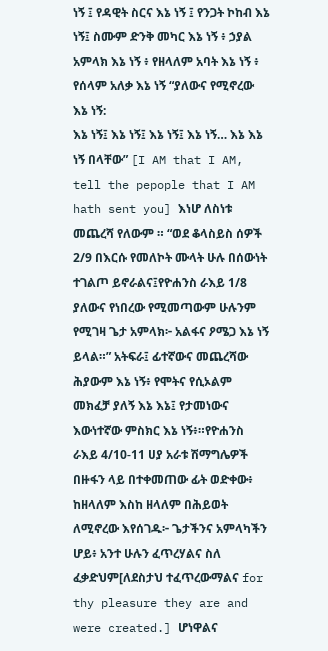ነኝ ፤ የዳዊት ስርና እኔ ነኝ ፤ የንጋት ኮከብ እኔ ነኝ፤ ስሙም ድንቅ መካር እኔ ነኝ ፥ ኃያል አምላክ እኔ ነኝ ፥ የዘላለም አባት እኔ ነኝ ፥ የሰላም አለቃ እኔ ነኝ “ያለውና የሚኖረው እኔ ነኝ:
እኔ ነኝ፤ እኔ ነኝ፤ እኔ ነኝ፤ እኔ ነኝ… እኔ እኔ ነኝ በላቸው” [I AM that I AM, tell the pepople that I AM hath sent you] እነሆ ለስነቱ መጨረሻ የለውም ። “ወደ ቆላስይስ ሰዎች 2/9 በእርሱ የመለኮት ሙላት ሁሉ በሰውነት ተገልጦ ይኖራልና፤የዮሐንስ ራእይ 1/8 ያለውና የነበረው የሚመጣውም ሁሉንም የሚገዛ ጌታ አምላክ፦ አልፋና ዖሜጋ እኔ ነኝ ይላል።” አትፍራ፤ ፊተኛውና መጨረሻው ሕያውም እኔ ነኝ፥ የሞትና የሲኦልም መክፈቻ ያለኝ እኔ እኔ፤ የታመነውና እውነተኛው ምስክር እኔ ነኝ፥።የዮሐንስ ራእይ 4/10-11 ሀያ አራቱ ሽማግሌዎች በዙፋን ላይ በተቀመጠው ፊት ወድቀው፥ ከዘላለም እስከ ዘላለም በሕይወት ለሚኖረው እየሰገዱ፦ ጌታችንና አምላካችን ሆይ፥ አንተ ሁሉን ፈጥረሃልና ስለ ፈቃድህም[ለደስታህ ተፈጥረውማልና for thy pleasure they are and were created.] ሆነዋልና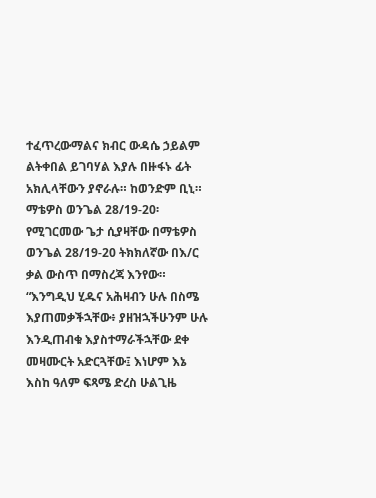ተፈጥረውማልና ክብር ውዳሴ ኃይልም ልትቀበል ይገባሃል እያሉ በዙፋኑ ፊት አክሊላቸውን ያኖራሉ። ከወንድም ቢኒ።
ማቴዎስ ወንጌል 28/19-20፡ የሚገርመው ጌታ ሲያዛቸው በማቴዎስ ወንጌል 28/19-20 ትክክለኛው በእ/ር ቃል ውስጥ በማስረጃ እንየው። “እንግዲህ ሂዱና አሕዛብን ሁሉ በስሜ እያጠመቃችኋቸው፥ ያዘዝኋችሁንም ሁሉ እንዲጠብቁ እያስተማራችኋቸው ደቀ መዛሙርት አድርጓቸው፤ እነሆም እኔ እስከ ዓለም ፍጻሜ ድረስ ሁልጊዜ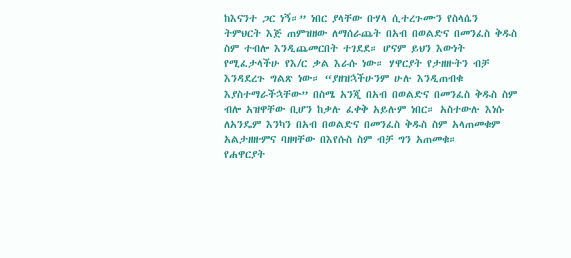ከእናንተ ጋር ነኝ።” ነበር ያላቸው ቡሃላ ሲተረጉሙን የስላሴን ትምህርት እጅ ጠምዝዘው ለማሰራጨት በአብ በወልድና በመንፈስ ቅዱስ ስም ተብሎ እንዲጨመርበት ተገደደ። ሆናም ይህን እውነት የሚፈታላችሁ የእ/ር ቃል እራሱ ነው። ሃዋርያት የታዘዙትን ብቻ እንዳደረጉ ግልጽ ነው። “ያዘዝኋችሁንም ሁሉ እንዲጠብቁ እያስተማራችኋቸው” በስሜ አንጂ በአብ በወልድና በመንፈስ ቅዱስ ስም ብሎ አዝዋቸው ቢሆን ከቃሉ ፈቀቅ አይሉም ነበር። አስተውሉ እነሱ ለአንዴም እንካን በአብ በወልድና በመንፈስ ቅዱስ ስም አላጠመቁም አልታዘዙምና ባዘዛቸው በእየሱስ ስም ብቻ ግን አጠመቁ።
የሐዋርያት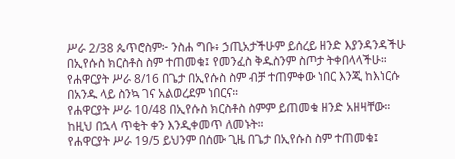ሥራ 2/38 ጴጥሮስም፦ ንስሐ ግቡ፥ ኃጢአታችሁም ይሰረይ ዘንድ እያንዳንዳችሁ በኢየሱስ ክርስቶስ ስም ተጠመቁ፤ የመንፈስ ቅዱስንም ስጦታ ትቀበላላችሁ።
የሐዋርያት ሥራ 8/16 በጌታ በኢየሱስ ስም ብቻ ተጠምቀው ነበር እንጂ ከእነርሱ በአንዱ ላይ ስንኳ ገና አልወረደም ነበርና።
የሐዋርያት ሥራ 10/48 በኢየሱስ ክርስቶስ ስምም ይጠመቁ ዘንድ አዘዛቸው። ከዚህ በኋላ ጥቂት ቀን እንዲቀመጥ ለመኑት።
የሐዋርያት ሥራ 19/5 ይህንም በሰሙ ጊዜ በጌታ በኢየሱስ ስም ተጠመቁ፤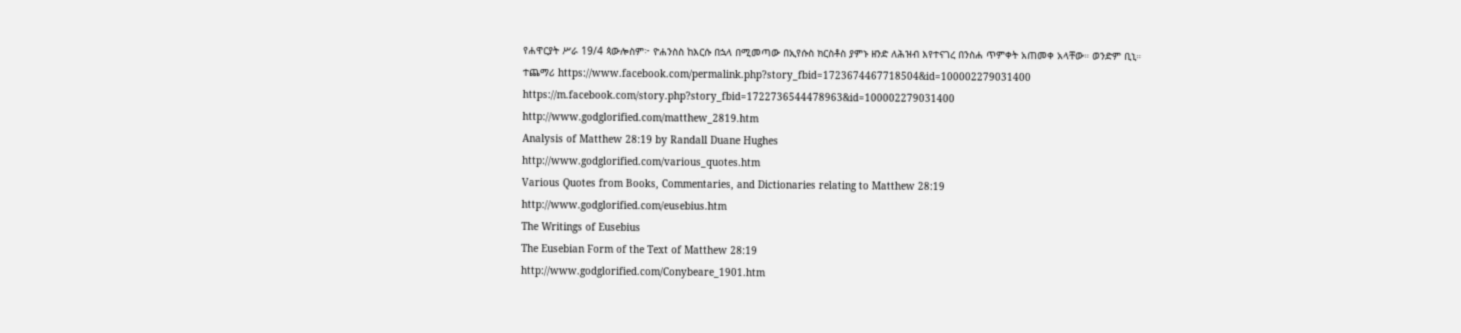የሐዋርያት ሥራ 19/4 ጳውሎስም፦ ዮሐንስስ ከእርሱ በኋላ በሚመጣው በኢየሱስ ክርስቶስ ያምኑ ዘንድ ለሕዝብ እየተናገረ በንስሐ ጥምቀት አጠመቀ አላቸው። ወንድም ቢኒ።
ተጨማሪ https://www.facebook.com/permalink.php?story_fbid=1723674467718504&id=100002279031400
https://m.facebook.com/story.php?story_fbid=1722736544478963&id=100002279031400
http://www.godglorified.com/matthew_2819.htm
Analysis of Matthew 28:19 by Randall Duane Hughes
http://www.godglorified.com/various_quotes.htm
Various Quotes from Books, Commentaries, and Dictionaries relating to Matthew 28:19
http://www.godglorified.com/eusebius.htm
The Writings of Eusebius
The Eusebian Form of the Text of Matthew 28:19
http://www.godglorified.com/Conybeare_1901.htm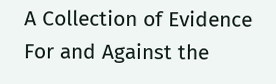A Collection of Evidence
For and Against the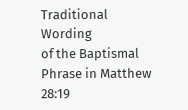Traditional Wording
of the Baptismal Phrase in Matthew 28:19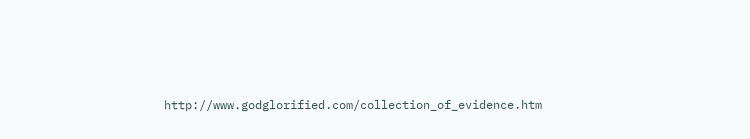http://www.godglorified.com/collection_of_evidence.htm